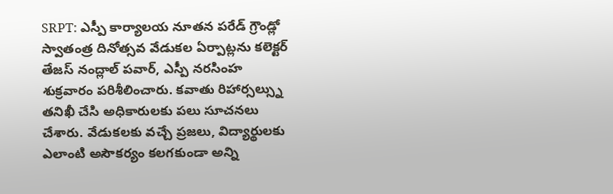SRPT: ఎస్పీ కార్యాలయ నూతన పరేడ్ గ్రౌండ్లో స్వాతంత్ర దినోత్సవ వేడుకల ఏర్పాట్లను కలెక్టర్ తేజస్ నంద్లాల్ పవార్, ఎస్పీ నరసింహ శుక్రవారం పరిశీలించారు. కవాతు రిహార్సల్స్ను తనిఖీ చేసి అధికారులకు పలు సూచనలు చేశారు. వేడుకలకు వచ్చే ప్రజలు, విద్యార్థులకు ఎలాంటి అసౌకర్యం కలగకుండా అన్ని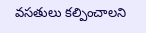వసతులు కల్పించాలని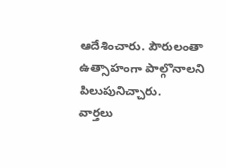ఆదేశించారు. పౌరులంతా ఉత్సాహంగా పాల్గొనాలని పిలుపునిచ్చారు.
వార్తలు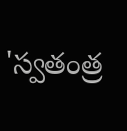'స్వతంత్ర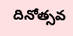దినోత్సవ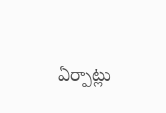ఏర్పాట్లు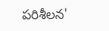పరిశీలన'